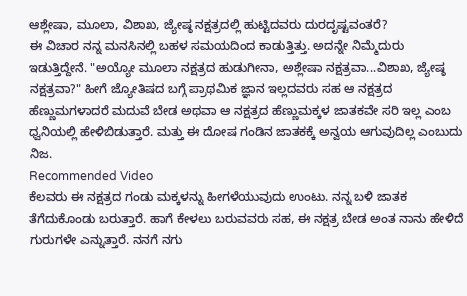ಆಶ್ಲೇಷಾ, ಮೂಲಾ, ವಿಶಾಖ, ಜ್ಯೇಷ್ಠ ನಕ್ಷತ್ರದಲ್ಲಿ ಹುಟ್ಟಿದವರು ದುರದೃಷ್ಟವಂತರೆ?
ಈ ವಿಚಾರ ನನ್ನ ಮನಸಿನಲ್ಲಿ ಬಹಳ ಸಮಯದಿಂದ ಕಾಡುತ್ತಿತ್ತು. ಅದನ್ನೇ ನಿಮ್ಮೆದುರು ಇಡುತ್ತಿದ್ದೇನೆ. "ಅಯ್ಯೋ ಮೂಲಾ ನಕ್ಷತ್ರದ ಹುಡುಗೀನಾ, ಅಶ್ಲೇಷಾ ನಕ್ಷತ್ರವಾ...ವಿಶಾಖ, ಜ್ಯೇಷ್ಠ ನಕ್ಷತ್ರವಾ?" ಹೀಗೆ ಜ್ಯೋತಿಷದ ಬಗ್ಗೆ ಪ್ರಾಥಮಿಕ ಜ್ಞಾನ ಇಲ್ಲದವರು ಸಹ ಆ ನಕ್ಷತ್ರದ ಹೆಣ್ಣುಮಗಳಾದರೆ ಮದುವೆ ಬೇಡ ಅಥವಾ ಆ ನಕ್ಷತ್ರದ ಹೆಣ್ಣುಮಕ್ಕಳ ಜಾತಕವೇ ಸರಿ ಇಲ್ಲ ಎಂಬ ಧ್ವನಿಯಲ್ಲಿ ಹೇಳಿಬಿಡುತ್ತಾರೆ. ಮತ್ತು ಈ ದೋಷ ಗಂಡಿನ ಜಾತಕಕ್ಕೆ ಅನ್ವಯ ಆಗುವುದಿಲ್ಲ ಎಂಬುದು ನಿಜ.
Recommended Video
ಕೆಲವರು ಈ ನಕ್ಷತ್ರದ ಗಂಡು ಮಕ್ಕಳನ್ನು ಹೀಗಳೆಯುವುದು ಉಂಟು. ನನ್ನ ಬಳಿ ಜಾತಕ ತೆಗೆದುಕೊಂಡು ಬರುತ್ತಾರೆ. ಹಾಗೆ ಕೇಳಲು ಬರುವವರು ಸಹ, ಈ ನಕ್ಷತ್ರ ಬೇಡ ಅಂತ ನಾನು ಹೇಳಿದೆ ಗುರುಗಳೇ ಎನ್ನುತ್ತಾರೆ. ನನಗೆ ನಗು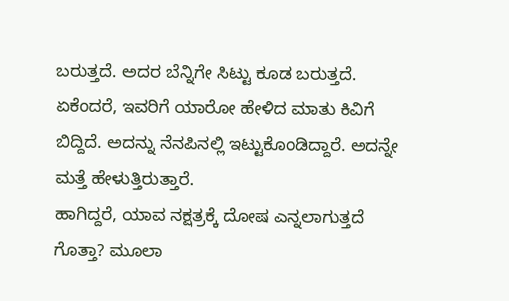ಬರುತ್ತದೆ. ಅದರ ಬೆನ್ನಿಗೇ ಸಿಟ್ಟು ಕೂಡ ಬರುತ್ತದೆ. ಏಕೆಂದರೆ, ಇವರಿಗೆ ಯಾರೋ ಹೇಳಿದ ಮಾತು ಕಿವಿಗೆ ಬಿದ್ದಿದೆ. ಅದನ್ನು ನೆನಪಿನಲ್ಲಿ ಇಟ್ಟುಕೊಂಡಿದ್ದಾರೆ. ಅದನ್ನೇ ಮತ್ತೆ ಹೇಳುತ್ತಿರುತ್ತಾರೆ.
ಹಾಗಿದ್ದರೆ, ಯಾವ ನಕ್ಷತ್ರಕ್ಕೆ ದೋಷ ಎನ್ನಲಾಗುತ್ತದೆ ಗೊತ್ತಾ? ಮೂಲಾ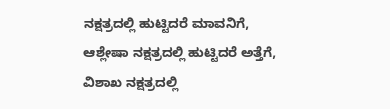ನಕ್ಷತ್ರದಲ್ಲಿ ಹುಟ್ಟಿದರೆ ಮಾವನಿಗೆ, ಆಶ್ಲೇಷಾ ನಕ್ಷತ್ರದಲ್ಲಿ ಹುಟ್ಟಿದರೆ ಅತ್ತೆಗೆ, ವಿಶಾಖ ನಕ್ಷತ್ರದಲ್ಲಿ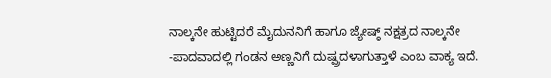ನಾಲ್ಕನೇ ಹುಟ್ಟಿದರೆ ಮೈದುನನಿಗೆ ಹಾಗೂ ಜ್ಯೇಷ್ಠ್ ನಕ್ಷತ್ರದ ನಾಲ್ಕನೇ -ಪಾದವಾದಲ್ಲಿ ಗಂಡನ ಅಣ್ಣನಿಗೆ ದುಷ್ಪ್ರದಳಾಗುತ್ತಾಳೆ ಎಂಬ ವಾಕ್ಯ ಇದೆ.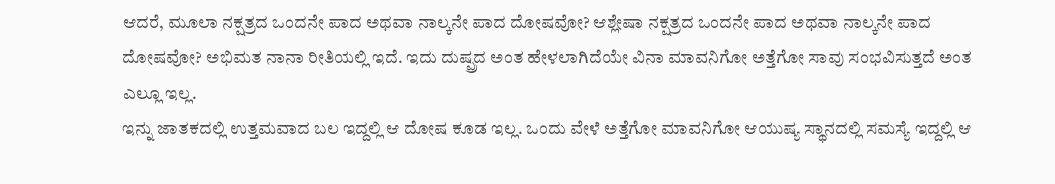ಆದರೆ, ಮೂಲಾ ನಕ್ಷತ್ರದ ಒಂದನೇ ಪಾದ ಅಥವಾ ನಾಲ್ಕನೇ ಪಾದ ದೋಷವೋ? ಆಶ್ಲೇಷಾ ನಕ್ಷತ್ರದ ಒಂದನೇ ಪಾದ ಅಥವಾ ನಾಲ್ಕನೇ ಪಾದ ದೋಷವೋ? ಅಭಿಮತ ನಾನಾ ರೀತಿಯಲ್ಲಿ ಇದೆ. ಇದು ದುಷ್ಪ್ರದ ಅಂತ ಹೇಳಲಾಗಿದೆಯೇ ವಿನಾ ಮಾವನಿಗೋ ಅತ್ತೆಗೋ ಸಾವು ಸಂಭವಿಸುತ್ತದೆ ಅಂತ ಎಲ್ಲೂ ಇಲ್ಲ.
ಇನ್ನು ಜಾತಕದಲ್ಲಿ ಉತ್ತಮವಾದ ಬಲ ಇದ್ದಲ್ಲಿ ಆ ದೋಷ ಕೂಡ ಇಲ್ಲ. ಒಂದು ವೇಳೆ ಅತ್ತೆಗೋ ಮಾವನಿಗೋ ಆಯುಷ್ಯ ಸ್ಥಾನದಲ್ಲಿ ಸಮಸ್ಯೆ ಇದ್ದಲ್ಲಿ ಆ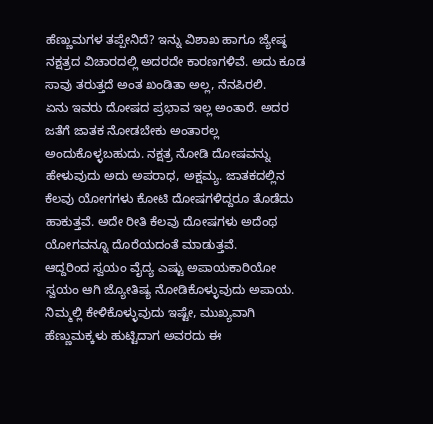ಹೆಣ್ಣುಮಗಳ ತಪ್ಪೇನಿದೆ? ಇನ್ನು ವಿಶಾಖ ಹಾಗೂ ಜ್ಯೇಷ್ಠ ನಕ್ಷತ್ರದ ವಿಚಾರದಲ್ಲಿ ಅದರದೇ ಕಾರಣಗಳಿವೆ. ಅದು ಕೂಡ ಸಾವು ತರುತ್ತದೆ ಅಂತ ಖಂಡಿತಾ ಅಲ್ಲ, ನೆನಪಿರಲಿ.
ಏನು ಇವರು ದೋಷದ ಪ್ರಭಾವ ಇಲ್ಲ ಅಂತಾರೆ. ಅದರ ಜತೆಗೆ ಜಾತಕ ನೋಡಬೇಕು ಅಂತಾರಲ್ಲ ಅಂದುಕೊಳ್ಳಬಹುದು. ನಕ್ಷತ್ರ ನೋಡಿ ದೋಷವನ್ನು ಹೇಳುವುದು ಅದು ಅಪರಾಧ, ಅಕ್ಷಮ್ಯ. ಜಾತಕದಲ್ಲಿನ ಕೆಲವು ಯೋಗಗಳು ಕೋಟಿ ದೋಷಗಳಿದ್ದರೂ ತೊಡೆದು ಹಾಕುತ್ತವೆ. ಅದೇ ರೀತಿ ಕೆಲವು ದೋಷಗಳು ಅದೆಂಥ ಯೋಗವನ್ನೂ ದೊರೆಯದಂತೆ ಮಾಡುತ್ತವೆ.
ಆದ್ದರಿಂದ ಸ್ವಯಂ ವೈದ್ಯ ಎಷ್ಟು ಅಪಾಯಕಾರಿಯೋ ಸ್ವಯಂ ಆಗಿ ಜ್ಯೋತಿಷ್ಯ ನೋಡಿಕೊಳ್ಳುವುದು ಅಪಾಯ. ನಿಮ್ಮಲ್ಲಿ ಕೇಳಿಕೊಳ್ಳುವುದು ಇಷ್ಟೇ, ಮುಖ್ಯವಾಗಿ ಹೆಣ್ಣುಮಕ್ಕಳು ಹುಟ್ಟಿದಾಗ ಅವರದು ಈ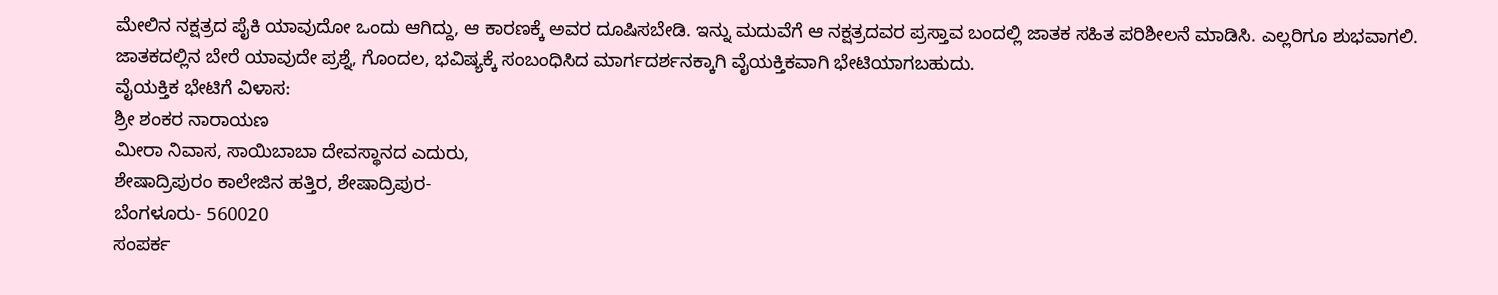ಮೇಲಿನ ನಕ್ಷತ್ರದ ಪೈಕಿ ಯಾವುದೋ ಒಂದು ಆಗಿದ್ದು, ಆ ಕಾರಣಕ್ಕೆ ಅವರ ದೂಷಿಸಬೇಡಿ. ಇನ್ನು ಮದುವೆಗೆ ಆ ನಕ್ಷತ್ರದವರ ಪ್ರಸ್ತಾವ ಬಂದಲ್ಲಿ ಜಾತಕ ಸಹಿತ ಪರಿಶೀಲನೆ ಮಾಡಿಸಿ. ಎಲ್ಲರಿಗೂ ಶುಭವಾಗಲಿ.
ಜಾತಕದಲ್ಲಿನ ಬೇರೆ ಯಾವುದೇ ಪ್ರಶ್ನೆ, ಗೊಂದಲ, ಭವಿಷ್ಯಕ್ಕೆ ಸಂಬಂಧಿಸಿದ ಮಾರ್ಗದರ್ಶನಕ್ಕಾಗಿ ವೈಯಕ್ತಿಕವಾಗಿ ಭೇಟಿಯಾಗಬಹುದು.
ವೈಯಕ್ತಿಕ ಭೇಟಿಗೆ ವಿಳಾಸ:
ಶ್ರೀ ಶಂಕರ ನಾರಾಯಣ
ಮೀರಾ ನಿವಾಸ, ಸಾಯಿಬಾಬಾ ದೇವಸ್ಥಾನದ ಎದುರು,
ಶೇಷಾದ್ರಿಪುರಂ ಕಾಲೇಜಿನ ಹತ್ತಿರ, ಶೇಷಾದ್ರಿಪುರ-
ಬೆಂಗಳೂರು- 560020
ಸಂಪರ್ಕ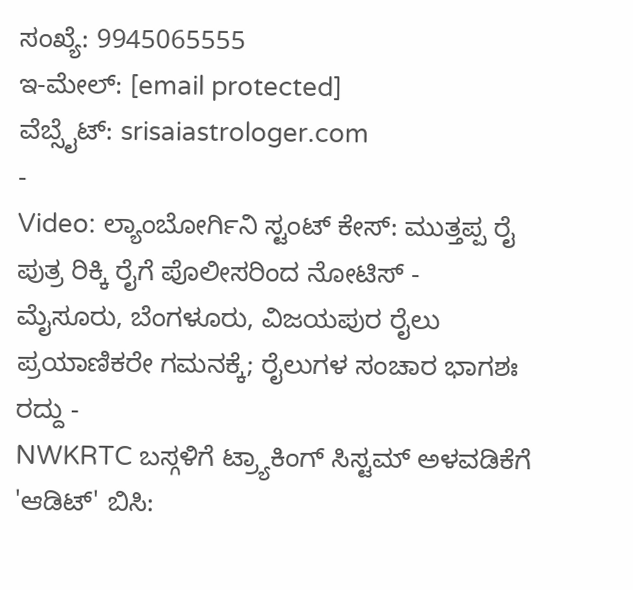ಸಂಖ್ಯೆ: 9945065555
ಇ-ಮೇಲ್: [email protected]
ವೆಬ್ಸೈಟ್: srisaiastrologer.com
-
Video: ಲ್ಯಾಂಬೋರ್ಗಿನಿ ಸ್ಟಂಟ್ ಕೇಸ್: ಮುತ್ತಪ್ಪ ರೈ ಪುತ್ರ ರಿಕ್ಕಿ ರೈಗೆ ಪೊಲೀಸರಿಂದ ನೋಟಿಸ್ -
ಮೈಸೂರು, ಬೆಂಗಳೂರು, ವಿಜಯಪುರ ರೈಲು ಪ್ರಯಾಣಿಕರೇ ಗಮನಕ್ಕೆ; ರೈಲುಗಳ ಸಂಚಾರ ಭಾಗಶಃ ರದ್ದು -
NWKRTC ಬಸ್ಗಳಿಗೆ ಟ್ರ್ಯಾಕಿಂಗ್ ಸಿಸ್ಟಮ್ ಅಳವಡಿಕೆಗೆ 'ಆಡಿಟ್' ಬಿಸಿ: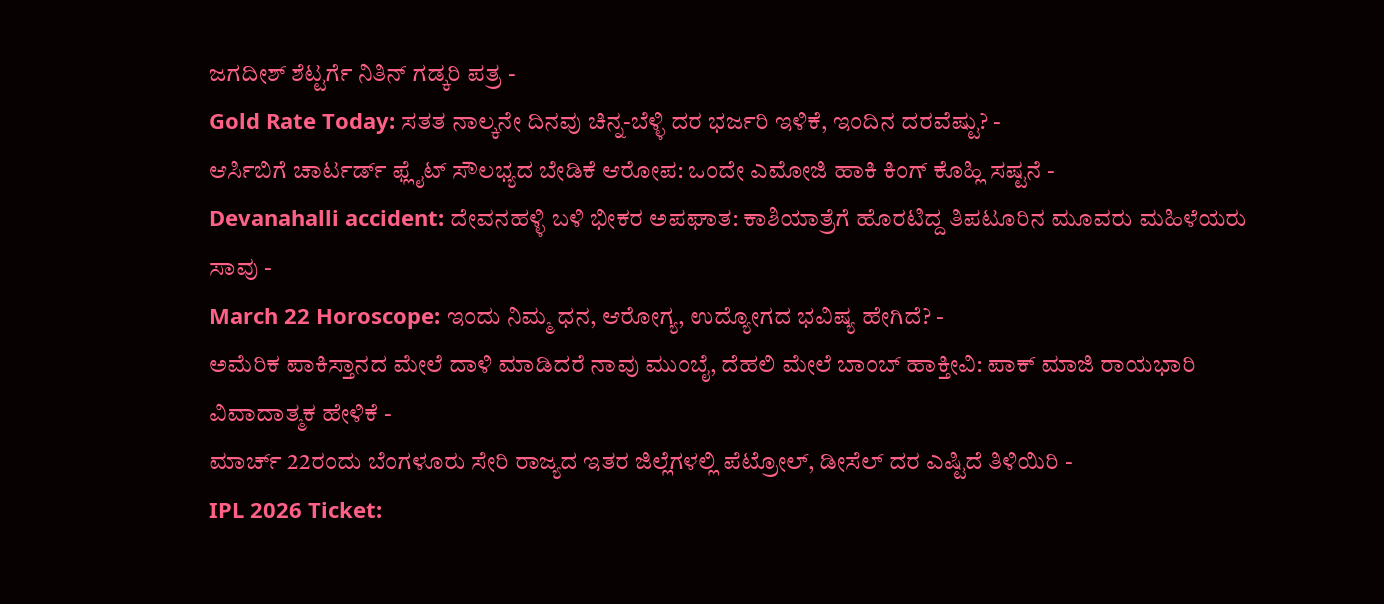ಜಗದೀಶ್ ಶೆಟ್ಟರ್ಗೆ ನಿತಿನ್ ಗಡ್ಕರಿ ಪತ್ರ -
Gold Rate Today: ಸತತ ನಾಲ್ಕನೇ ದಿನವು ಚಿನ್ನ-ಬೆಳ್ಳಿ ದರ ಭರ್ಜರಿ ಇಳಿಕೆ, ಇಂದಿನ ದರವೆಷ್ಟು? -
ಆರ್ಸಿಬಿಗೆ ಚಾರ್ಟರ್ಡ್ ಫ್ಲೈಟ್ ಸೌಲಭ್ಯದ ಬೇಡಿಕೆ ಆರೋಪ: ಒಂದೇ ಎಮೋಜಿ ಹಾಕಿ ಕಿಂಗ್ ಕೊಹ್ಲಿ ಸಷ್ಟನೆ -
Devanahalli accident: ದೇವನಹಳ್ಳಿ ಬಳಿ ಭೀಕರ ಅಪಘಾತ: ಕಾಶಿಯಾತ್ರೆಗೆ ಹೊರಟಿದ್ದ ತಿಪಟೂರಿನ ಮೂವರು ಮಹಿಳೆಯರು ಸಾವು -
March 22 Horoscope: ಇಂದು ನಿಮ್ಮ ಧನ, ಆರೋಗ್ಯ, ಉದ್ಯೋಗದ ಭವಿಷ್ಯ ಹೇಗಿದೆ? -
ಅಮೆರಿಕ ಪಾಕಿಸ್ತಾನದ ಮೇಲೆ ದಾಳಿ ಮಾಡಿದರೆ ನಾವು ಮುಂಬೈ, ದೆಹಲಿ ಮೇಲೆ ಬಾಂಬ್ ಹಾಕ್ತೀವಿ: ಪಾಕ್ ಮಾಜಿ ರಾಯಭಾರಿ ವಿವಾದಾತ್ಮಕ ಹೇಳಿಕೆ -
ಮಾರ್ಚ್ 22ರಂದು ಬೆಂಗಳೂರು ಸೇರಿ ರಾಜ್ಯದ ಇತರ ಜಿಲ್ಲೆಗಳಲ್ಲಿ ಪೆಟ್ರೋಲ್, ಡೀಸೆಲ್ ದರ ಎಷ್ಟಿದೆ ತಿಳಿಯಿರಿ -
IPL 2026 Ticket: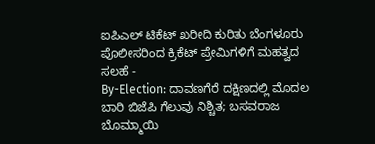ಐಪಿಎಲ್ ಟಿಕೆಟ್ ಖರೀದಿ ಕುರಿತು ಬೆಂಗಳೂರು ಪೊಲೀಸರಿಂದ ಕ್ರಿಕೆಟ್ ಪ್ರೇಮಿಗಳಿಗೆ ಮಹತ್ವದ ಸಲಹೆ -
By-Election: ದಾವಣಗೆರೆ ದಕ್ಷಿಣದಲ್ಲಿ ಮೊದಲ ಬಾರಿ ಬಿಜೆಪಿ ಗೆಲುವು ನಿಶ್ಚಿತ; ಬಸವರಾಜ ಬೊಮ್ಮಾಯಿ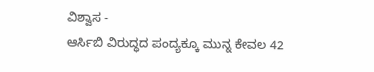ವಿಶ್ವಾಸ -
ಆರ್ಸಿಬಿ ವಿರುದ್ಧದ ಪಂದ್ಯಕ್ಕೂ ಮುನ್ನ ಕೇವಲ 42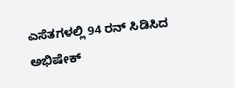ಎಸೆತಗಳಲ್ಲಿ 94 ರನ್ ಸಿಡಿಸಿದ ಅಭಿಷೇಕ್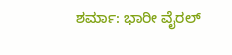ಶರ್ಮಾ: ಭಾರೀ ವೈರಲ್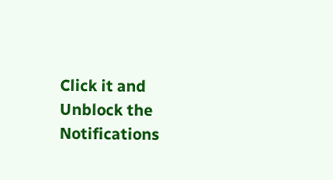Click it and Unblock the Notifications